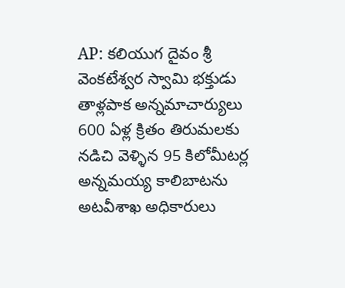AP: కలియుగ దైవం శ్రీ వెంకటేశ్వర స్వామి భక్తుడు తాళ్లపాక అన్నమాచార్యులు 600 ఏళ్ల క్రితం తిరుమలకు నడిచి వెళ్ళిన 95 కిలోమీటర్ల అన్నమయ్య కాలిబాటను అటవీశాఖ అధికారులు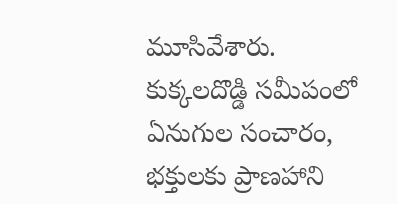మూసివేశారు. కుక్కలదొడ్డి సమీపంలో ఏనుగుల సంచారం, భక్తులకు ప్రాణహాని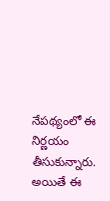నేపథ్యంలో ఈ నిర్ణయం తీసుకున్నారు. అయితే ఈ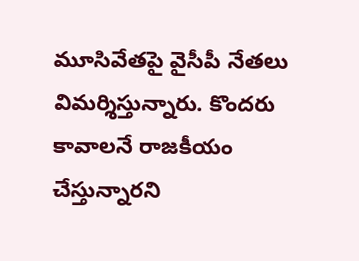మూసివేతపై వైసీపీ నేతలు విమర్శిస్తున్నారు. కొందరు కావాలనే రాజకీయం చేస్తున్నారని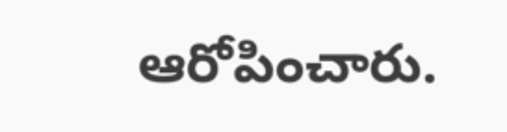ఆరోపించారు.